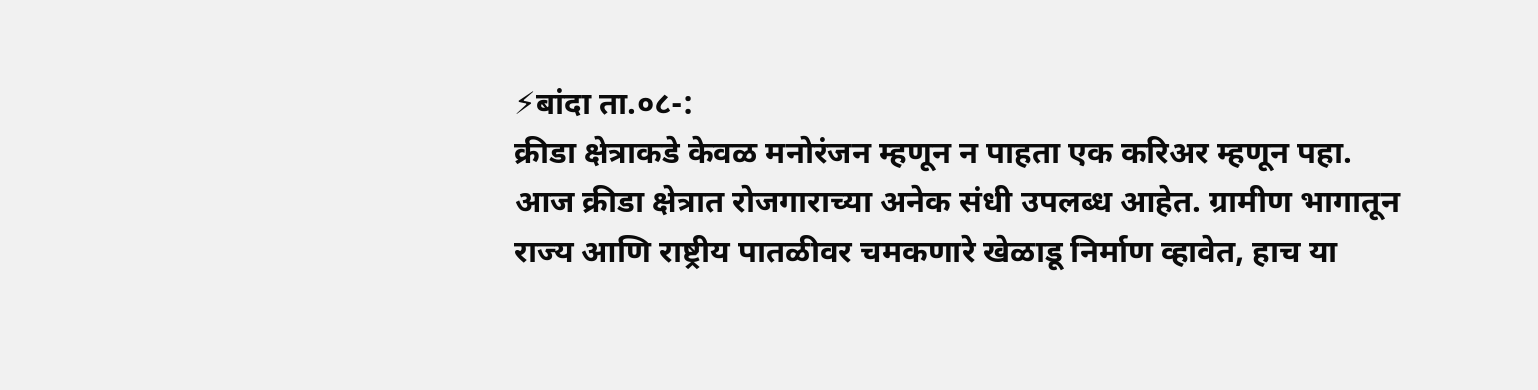⚡बांदा ता.०८-:
क्रीडा क्षेत्राकडे केवळ मनोरंजन म्हणून न पाहता एक करिअर म्हणून पहा. आज क्रीडा क्षेत्रात रोजगाराच्या अनेक संधी उपलब्ध आहेत. ग्रामीण भागातून राज्य आणि राष्ट्रीय पातळीवर चमकणारे खेळाडू निर्माण व्हावेत, हाच या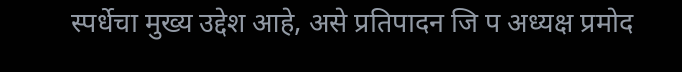स्पर्धेचा मुख्य उद्देश आहे, असे प्रतिपादन जि प अध्यक्ष प्रमोद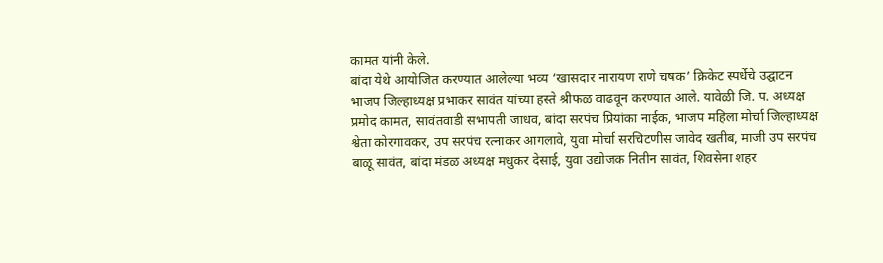कामत यांनी केले.
बांदा येथे आयोजित करण्यात आलेल्या भव्य ‘खासदार नारायण राणे चषक’ क्रिकेट स्पर्धेचे उद्घाटन भाजप जिल्हाध्यक्ष प्रभाकर सावंत यांच्या हस्ते श्रीफळ वाढवून करण्यात आले. यावेळी जि. प. अध्यक्ष प्रमोद कामत, सावंतवाडी सभापती जाधव, बांदा सरपंच प्रियांका नाईक, भाजप महिला मोर्चा जिल्हाध्यक्ष श्वेता कोरगावकर, उप सरपंच रत्नाकर आगलावे, युवा मोर्चा सरचिटणीस जावेद खतीब, माजी उप सरपंच बाळू सावंत, बांदा मंडळ अध्यक्ष मधुकर देसाई, युवा उद्योजक नितीन सावंत, शिवसेना शहर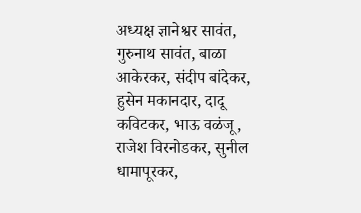अध्यक्ष ज्ञानेश्वर सावंत, गुरुनाथ सावंत, बाळा आकेरकर, संदीप बांदेकर, हुसेन मकानदार, दादू कविटकर, भाऊ वळंजू, राजेश विरनोडकर, सुनील धामापूरकर,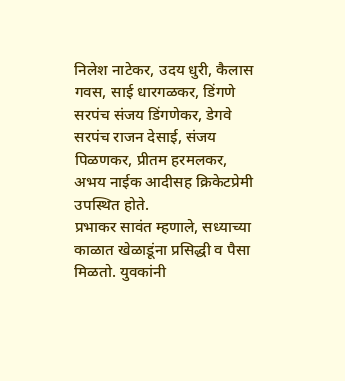निलेश नाटेकर, उदय धुरी, कैलास गवस, साई धारगळकर, डिंगणे सरपंच संजय डिंगणेकर, डेगवे सरपंच राजन देसाई, संजय पिळणकर, प्रीतम हरमलकर, अभय नाईक आदीसह क्रिकेटप्रेमी उपस्थित होते.
प्रभाकर सावंत म्हणाले, सध्याच्या काळात खेळाडूंना प्रसिद्धी व पैसा मिळतो. युवकांनी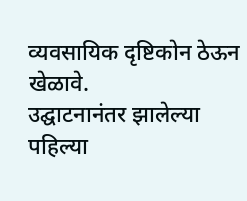व्यवसायिक दृष्टिकोन ठेऊन खेळावे.
उद्घाटनानंतर झालेल्या पहिल्या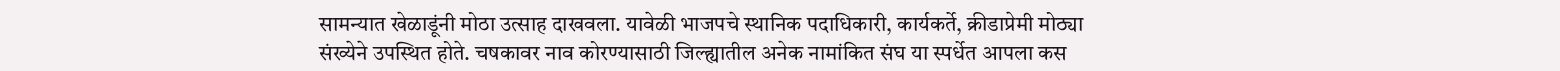सामन्यात खेळाडूंनी मोठा उत्साह दाखवला. यावेळी भाजपचे स्थानिक पदाधिकारी, कार्यकर्ते, क्रीडाप्रेमी मोठ्या संख्येने उपस्थित होते. चषकावर नाव कोरण्यासाठी जिल्ह्यातील अनेक नामांकित संघ या स्पर्धेत आपला कस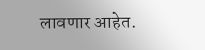लावणार आहेत.